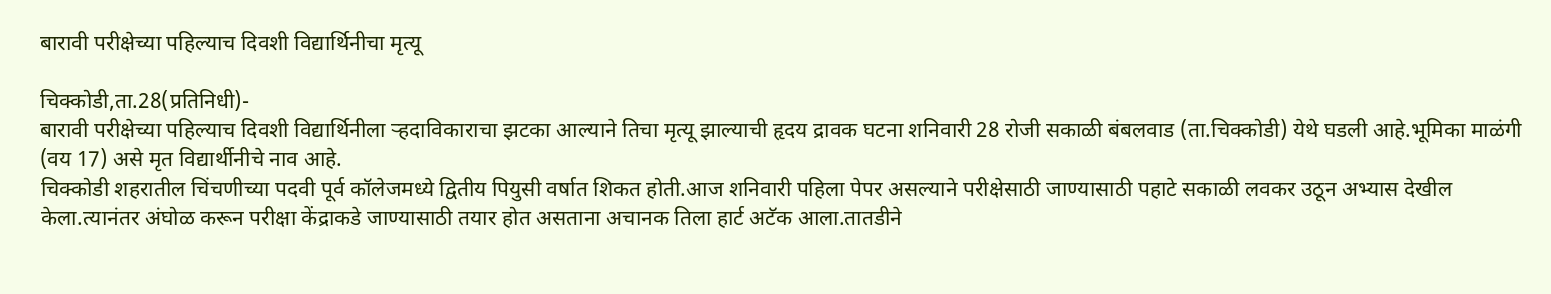बारावी परीक्षेच्या पहिल्याच दिवशी विद्यार्थिनीचा मृत्यू

चिक्कोडी,ता.28(प्रतिनिधी)-
बारावी परीक्षेच्या पहिल्याच दिवशी विद्यार्थिनीला ऱ्हदाविकाराचा झटका आल्याने तिचा मृत्यू झाल्याची हृदय द्रावक घटना शनिवारी 28 रोजी सकाळी बंबलवाड (ता.चिक्कोडी) येथे घडली आहे.भूमिका माळंगी (वय 17) असे मृत विद्यार्थीनीचे नाव आहे.
चिक्कोडी शहरातील चिंचणीच्या पदवी पूर्व कॉलेजमध्ये द्वितीय पियुसी वर्षात शिकत होती.आज शनिवारी पहिला पेपर असल्याने परीक्षेसाठी जाण्यासाठी पहाटे सकाळी लवकर उठून अभ्यास देखील केला.त्यानंतर अंघोळ करून परीक्षा केंद्राकडे जाण्यासाठी तयार होत असताना अचानक तिला हार्ट अटॅक आला.तातडीने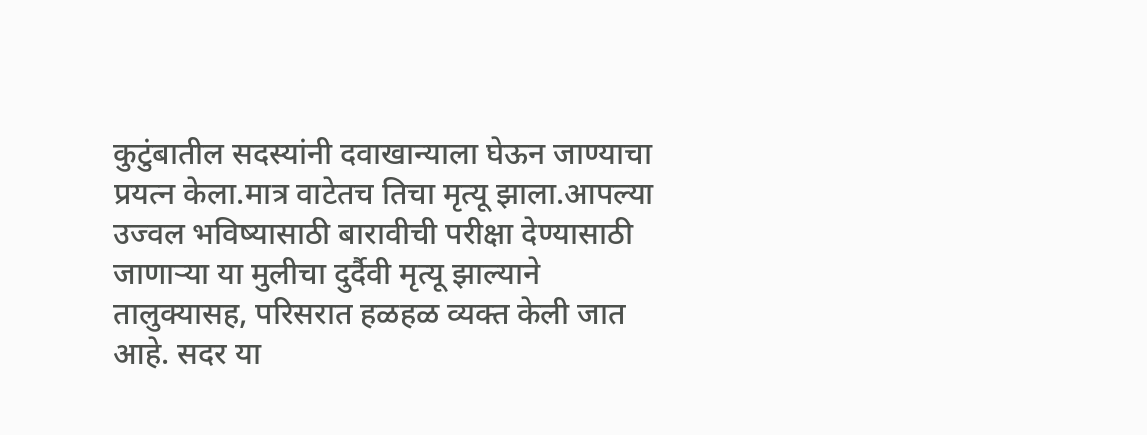कुटुंबातील सदस्यांनी दवाखान्याला घेऊन जाण्याचा प्रयत्न केला.मात्र वाटेतच तिचा मृत्यू झाला.आपल्या उज्वल भविष्यासाठी बारावीची परीक्षा देण्यासाठी जाणाऱ्या या मुलीचा दुर्दैवी मृत्यू झाल्याने तालुक्यासह, परिसरात हळहळ व्यक्त केली जात आहे. सदर या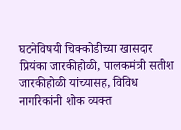घटनेविषयी चिक्कोडीच्या खासदार प्रियंका जारकीहोळी, पालकमंत्री सतीश जारकीहोळी यांच्यासह, विविध नागरिकांनी शोक व्यक्त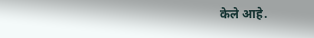केले आहे.